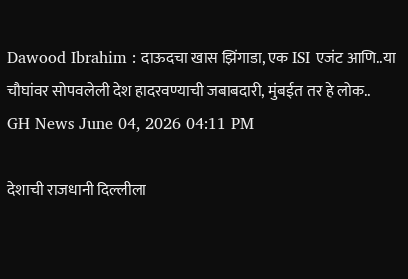Dawood Ibrahim : दाऊदचा खास झिंगाडा, एक ISI एजंट आणि..या चौघांवर सोपवलेली देश हादरवण्याची जबाबदारी, मुंबईत तर हे लोक..
GH News June 04, 2026 04:11 PM

देशाची राजधानी दिल्लीला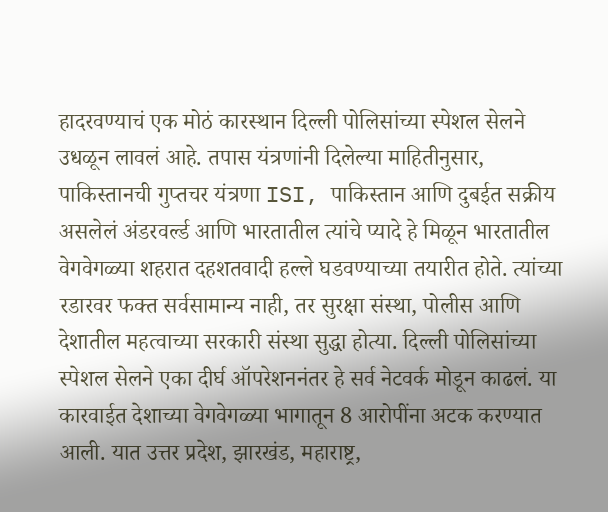हादरवण्याचं एक मोठं कारस्थान दिल्ली पोलिसांच्या स्पेशल सेलने उधळून लावलं आहे. तपास यंत्रणांनी दिलेल्या माहितीनुसार, पाकिस्तानची गुप्तचर यंत्रणा ISI, पाकिस्तान आणि दुबईत सक्रीय असलेलं अंडरवर्ल्ड आणि भारतातील त्यांचे प्यादे हे मिळून भारतातील वेगवेगळ्या शहरात दहशतवादी हल्ले घडवण्याच्या तयारीत होते. त्यांच्या रडारवर फक्त सर्वसामान्य नाही, तर सुरक्षा संस्था, पोलीस आणि देशातील महत्वाच्या सरकारी संस्था सुद्धा होत्या. दिल्ली पोलिसांच्या स्पेशल सेलने एका दीर्घ ऑपरेशननंतर हे सर्व नेटवर्क मोडून काढलं. या कारवाईत देशाच्या वेगवेगळ्या भागातून 8 आरोपींना अटक करण्यात आली. यात उत्तर प्रदेश, झारखंड, महाराष्ट्र,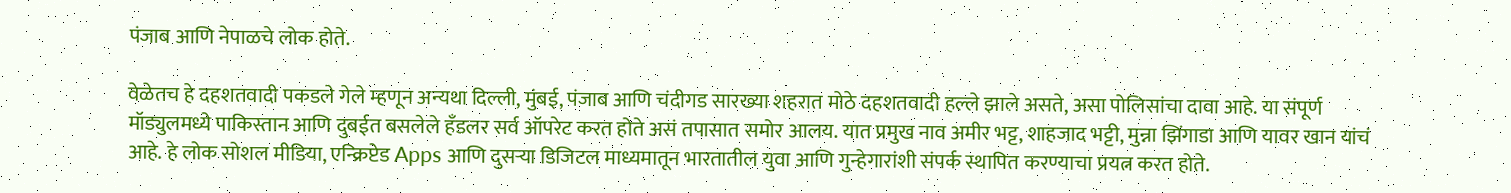पंजाब आणि नेपाळचे लोक होते.

वेळेतच हे दहशतवादी पकडले गेले म्हणून अन्यथा दिल्ली, मुंबई, पंजाब आणि चंदीगड सारख्या शहरात मोठे दहशतवादी हल्ले झाले असते, असा पोलिसांचा दावा आहे. या संपूर्ण मॉड्युलमध्ये पाकिस्तान आणि दुबईत बसलेले हँडलर सर्व ऑपरेट करत होते असं तपासात समोर आलय. यात प्रमुख नाव अमीर भट्ट, शाहजाद भट्टी, मुन्ना झिंगाडा आणि यावर खान यांचं आहे. हे लोक सोशल मीडिया, एन्क्रिप्टेड Apps आणि दुसऱ्या डिजिटल माध्यमातून भारतातील युवा आणि गुन्हेगारांशी संपर्क स्थापित करण्याचा प्रयत्न करत होते.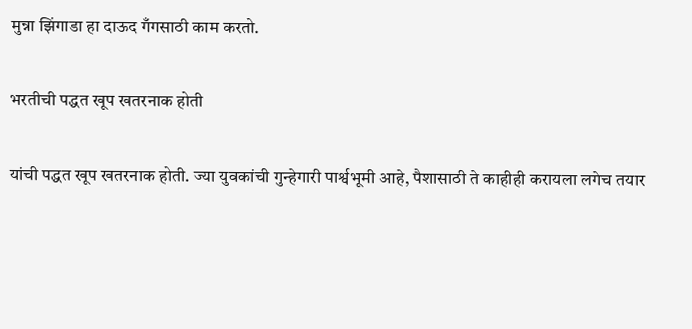मुन्ना झिंगाडा हा दाऊद गँगसाठी काम करतो.

भरतीची पद्धत खूप खतरनाक होती

यांची पद्धत खूप खतरनाक होती. ज्या युवकांची गुन्हेगारी पार्श्वभूमी आहे, पैशासाठी ते काहीही करायला लगेच तयार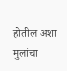होतील अशा मुलांचा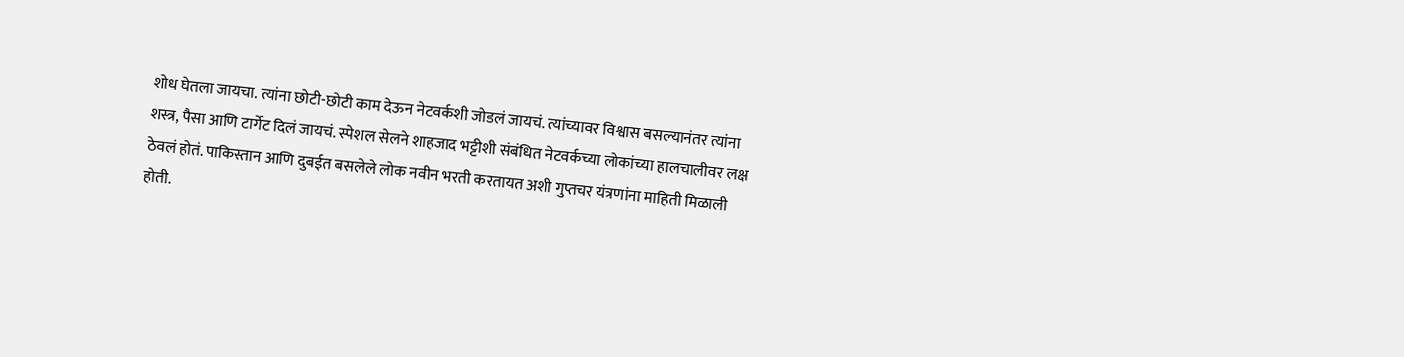शोध घेतला जायचा. त्यांना छोटी-छोटी काम देऊन नेटवर्कशी जोडलं जायचं. त्यांच्यावर विश्वास बसल्यानंतर त्यांना शस्त्र, पैसा आणि टार्गेट दिलं जायचं. स्पेशल सेलने शाहजाद भट्टीशी संबंधित नेटवर्कच्या लोकांच्या हालचालीवर लक्ष ठेवलं होतं. पाकिस्तान आणि दुबईत बसलेले लोक नवीन भरती करतायत अशी गुप्तचर यंत्रणांना माहिती मिळाली होती.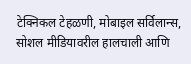टेक्निकल टेहळणी, मोबाइल सर्विलान्स, सोशल मीडियावरील हालचाली आणि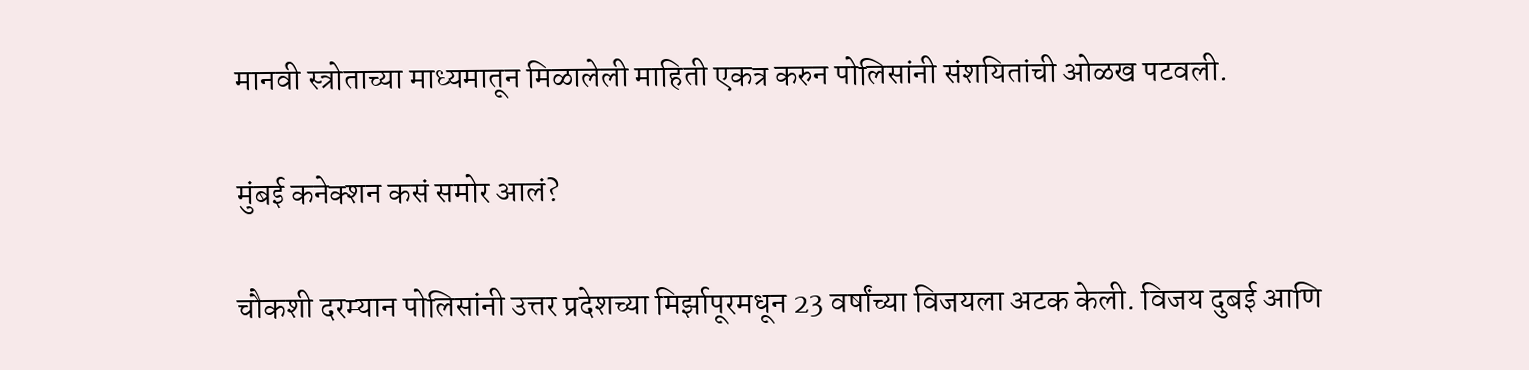मानवी स्त्रोताच्या माध्यमातून मिळालेली माहिती एकत्र करुन पोलिसांनी संशयितांची ओळख पटवली.

मुंबई कनेक्शन कसं समोर आलं?

चौकशी दरम्यान पोलिसांनी उत्तर प्रदेशच्या मिर्झापूरमधून 23 वर्षांच्या विजयला अटक केली. विजय दुबई आणि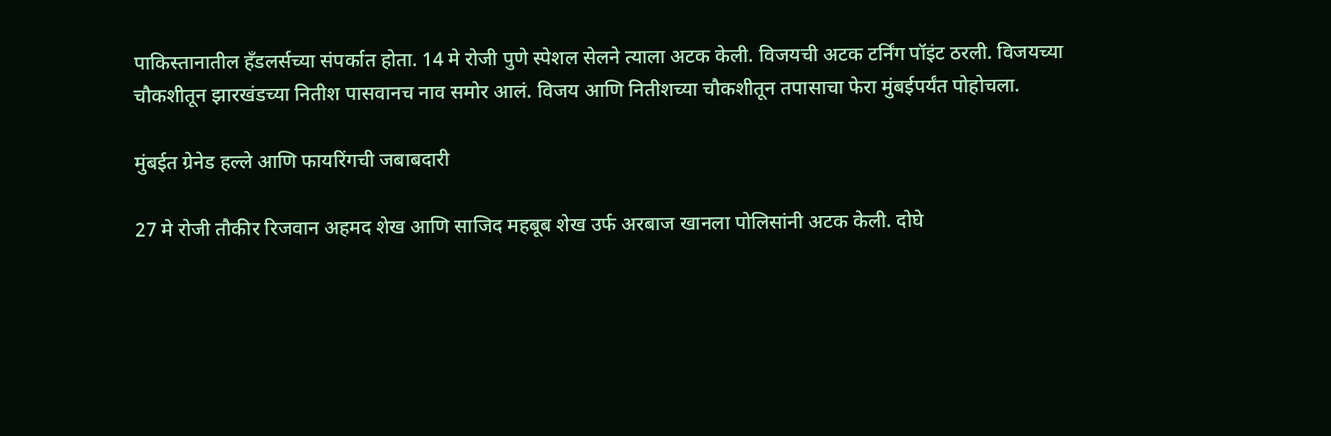पाकिस्तानातील हँडलर्सच्या संपर्कात होता. 14 मे रोजी पुणे स्पेशल सेलने त्याला अटक केली. विजयची अटक टर्निंग पॉइंट ठरली. विजयच्या चौकशीतून झारखंडच्या नितीश पासवानच नाव समोर आलं. विजय आणि नितीशच्या चौकशीतून तपासाचा फेरा मुंबईपर्यंत पोहोचला.

मुंबईत ग्रेनेड हल्ले आणि फायरिंगची जबाबदारी

27 मे रोजी तौकीर रिजवान अहमद शेख आणि साजिद महबूब शेख उर्फ अरबाज खानला पोलिसांनी अटक केली. दोघे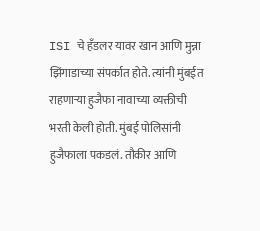ISI चे हँडलर यावर खान आणि मुन्ना झिंगाडाच्या संपर्कात होते. त्यांनी मुंबईत राहणाऱ्या हुजैफा नावाच्या व्यक्तीची भरती केली होती. मुंबई पोलिसांनी हुजैफाला पकडलं. तौकीर आणि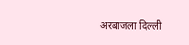अरबाजला दिल्ली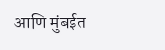आणि मुंबईत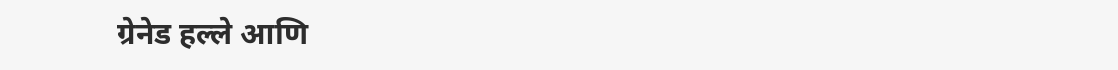ग्रेनेड हल्ले आणि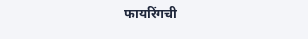फायरिंगची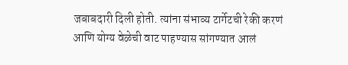जबाबदारी दिली होती. त्यांना संभाव्य टार्गेटची रेकी करणं आणि योग्य वेळेची वाट पाहण्यास सांगण्यात आलं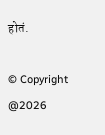होतं.

© Copyright @2026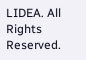LIDEA. All Rights Reserved.